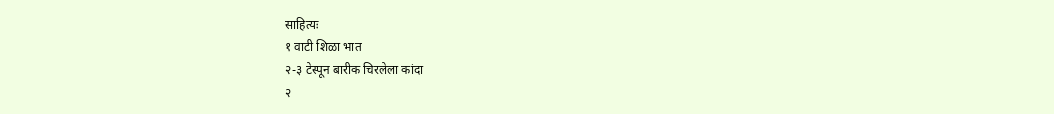साहित्यः
१ वाटी शिळा भात
२-३ टेस्पून बारीक चिरलेला कांदा
२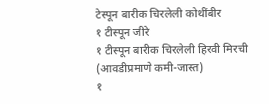टेस्पून बारीक चिरलेली कोथींबीर
१ टीस्पून जीरे
१ टीस्पून बारीक चिरलेली हिरवी मिरची (आवडीप्रमाणे कमी-जास्त)
१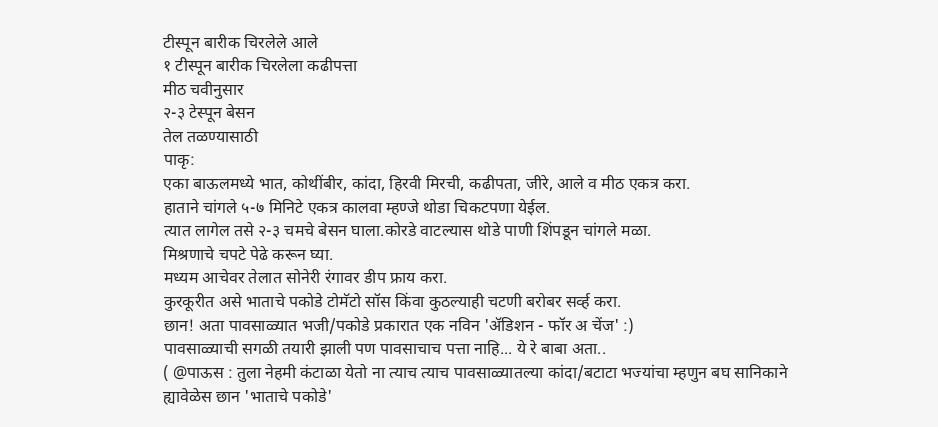टीस्पून बारीक चिरलेले आले
१ टीस्पून बारीक चिरलेला कढीपत्ता
मीठ चवीनुसार
२-३ टेस्पून बेसन
तेल तळण्यासाठी
पाकृ:
एका बाऊलमध्ये भात, कोथींबीर, कांदा, हिरवी मिरची, कढीपता, जीरे, आले व मीठ एकत्र करा.
हाताने चांगले ५-७ मिनिटे एकत्र कालवा म्हण्जे थोडा चिकटपणा येईल.
त्यात लागेल तसे २-३ चमचे बेसन घाला.कोरडे वाटल्यास थोडे पाणी शिंपडून चांगले मळा.
मिश्रणाचे चपटे पेढे करून घ्या.
मध्यम आचेवर तेलात सोनेरी रंगावर डीप फ्राय करा.
कुरकूरीत असे भाताचे पकोडे टोमॅटो सॉस किंवा कुठल्याही चटणी बरोबर सर्व्ह करा.
छान! अता पावसाळ्यात भजी/पकोडे प्रकारात एक नविन 'ॲडिशन - फॉर अ चेंज' :)
पावसाळ्याची सगळी तयारी झाली पण पावसाचाच पत्ता नाहि... ये रे बाबा अता..
( @पाऊस : तुला नेहमी कंटाळा येतो ना त्याच त्याच पावसाळ्यातल्या कांदा/बटाटा भज्यांचा म्हणुन बघ सानिकाने ह्यावेळेस छान 'भाताचे पकोडे'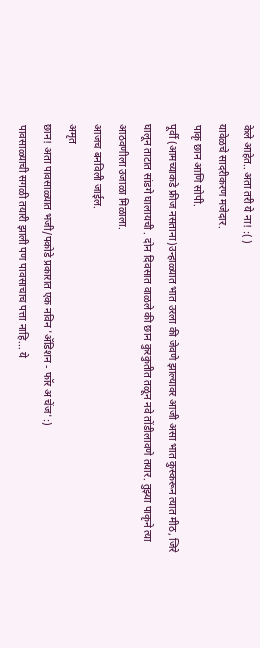केले आहेत.. अता तरी ये ना! :( )
यावेळचे सादरीकरण मजेदार.
पाकृ छान आणि सोपी.
पूर्वी (आमच्याकडे फ्रीज नसताना)उन्हाळ्यात भात उरला की जेवणे झाल्यावर आजी असा भात कुस्करून त्यात मीठ, जिरे घालून ताटात सांडगे घालायची . दोन दिवसात वाळले की छान कुरकुतीत तळून नवे तोंडीलावणे तयार. तुझ्या पाकृने त्या आठवणीला उजाळा मिळाला.
आजच बनविली जाईल.
अमृत
छान! अता पावसाळ्यात भजी/पकोडे प्रकारात एक नविन 'ॲडिशन - फॉर अ चेंज' :)
पावसाळ्याची सगळी तयारी झाली पण पावसाचाच पत्ता नाहि... ये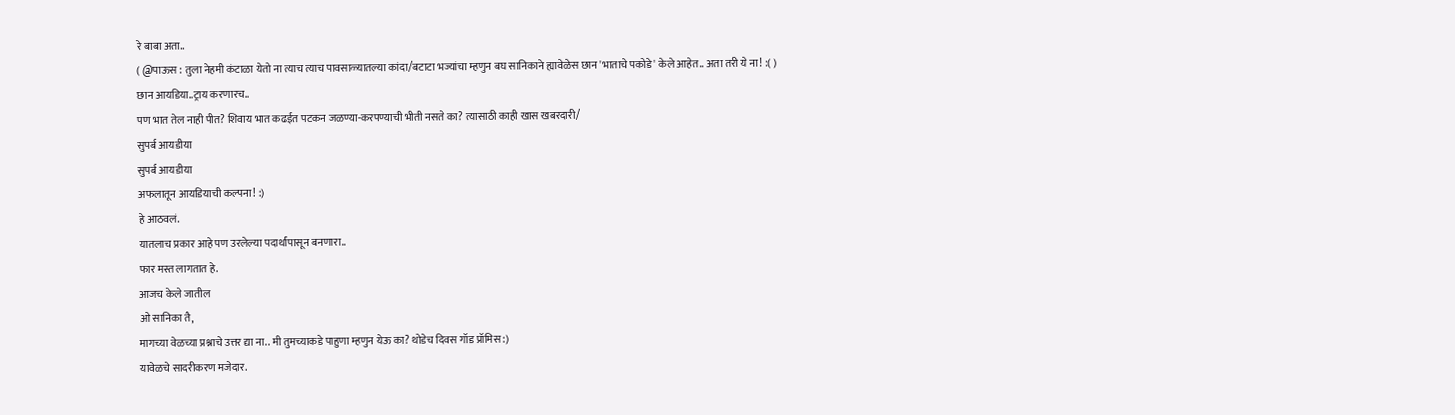रे बाबा अता..
( @पाऊस : तुला नेहमी कंटाळा येतो ना त्याच त्याच पावसाळ्यातल्या कांदा/बटाटा भज्यांचा म्हणुन बघ सानिकाने ह्यावेळेस छान 'भाताचे पकोडे' केले आहेत.. अता तरी ये ना! :( )
छान आयडिया..ट्राय करणारच..
पण भात तेल नाही पीत? शिवाय भात कढईत पटकन जळण्या-करपण्याची भीती नसते का? त्यासाठी काही खास खबरदारी/
सुपर्ब आयडीया
सुपर्ब आयडीया
अफलातून आयडियाची कल्पना! :)
हे आठवलं.
यातलाच प्रकार आहे पण उरलेल्या पदार्थांपासून बनणारा..
फार मस्त लागतात हे.
आजच केले जातील
ओ सानिका तै,
मागच्या वेळच्या प्रश्नाचे उत्तर द्या ना.. मी तुमच्याकडे पाहुणा म्हणुन येऊ का? थोडेच दिवस गॉड प्रॉमिस :)
यावेळचे सादरीकरण मजेदार.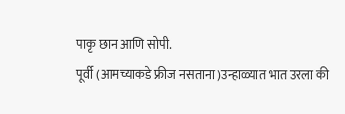पाकृ छान आणि सोपी.
पूर्वी (आमच्याकडे फ्रीज नसताना)उन्हाळ्यात भात उरला की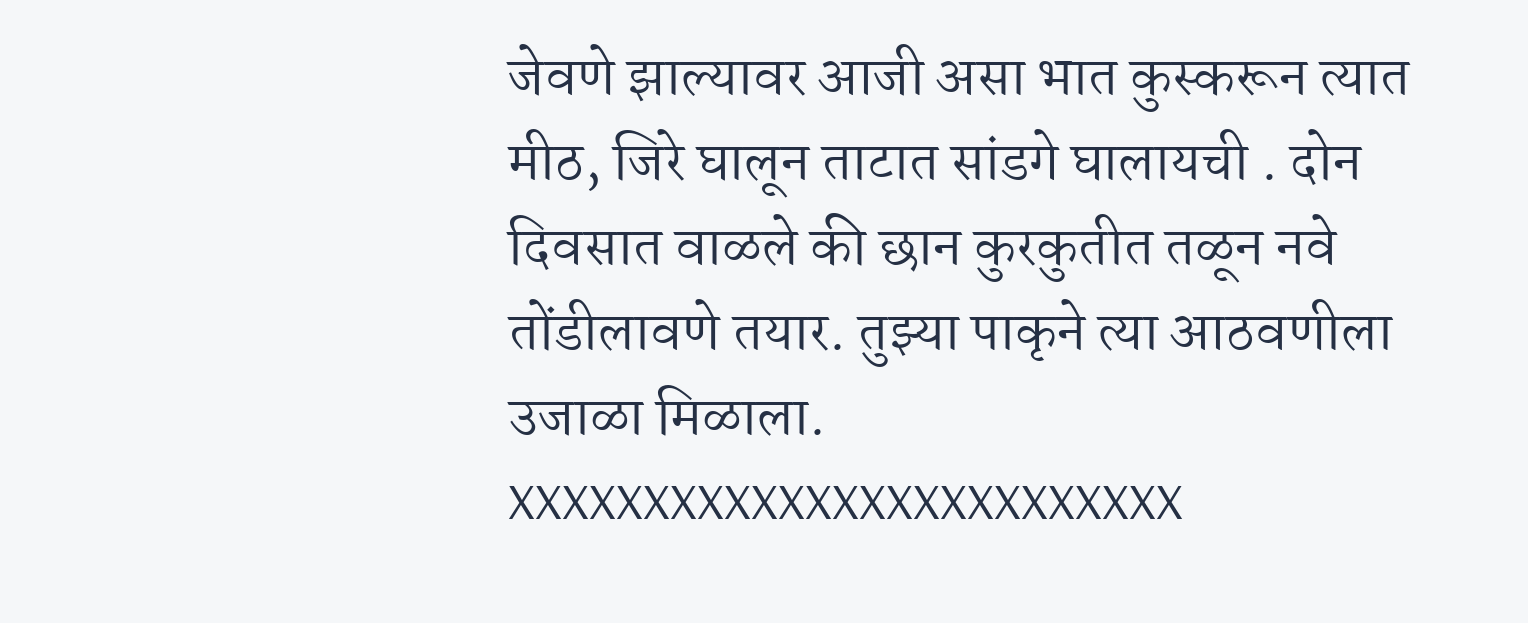जेवणे झाल्यावर आजी असा भात कुस्करून त्यात मीठ, जिरे घालून ताटात सांडगे घालायची . दोन दिवसात वाळले की छान कुरकुतीत तळून नवे तोंडीलावणे तयार. तुझ्या पाकृने त्या आठवणीला उजाळा मिळाला.
XXXXXXXXXXXXXXXXXXXXXXXXX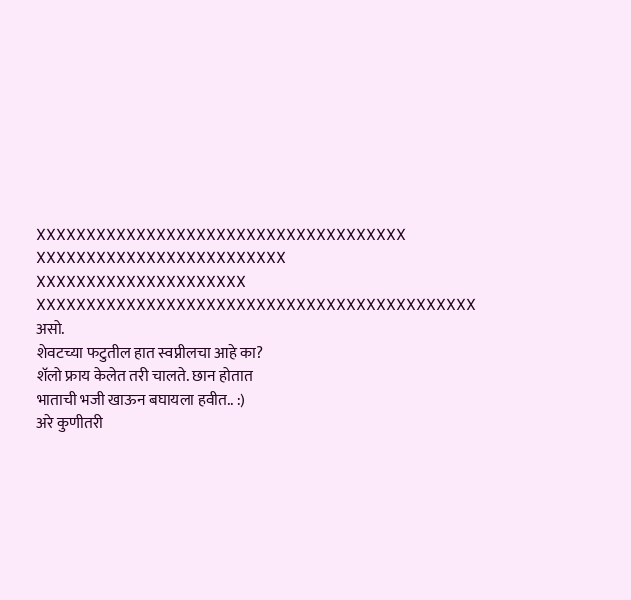XXXXXXXXXXXXXXXXXXXXXXXXXXXXXXXXXXXXX
XXXXXXXXXXXXXXXXXXXXXXXXX
XXXXXXXXXXXXXXXXXXXXX
XXXXXXXXXXXXXXXXXXXXXXXXXXXXXXXXXXXXXXXXXXXX
असो.
शेवटच्या फटुतील हात स्वप्नीलचा आहे का?
शॅलो फ्राय केलेत तरी चालते. छान होतात
भाताची भजी खाऊन बघायला हवीत.. :)
अरे कुणीतरी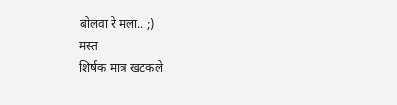बोलवा रे मला.. ;)
मस्त
शिर्षक मात्र खटकले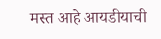मस्त आहे आयडीयाची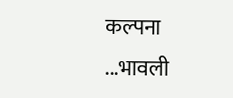कल्पना ...भावली